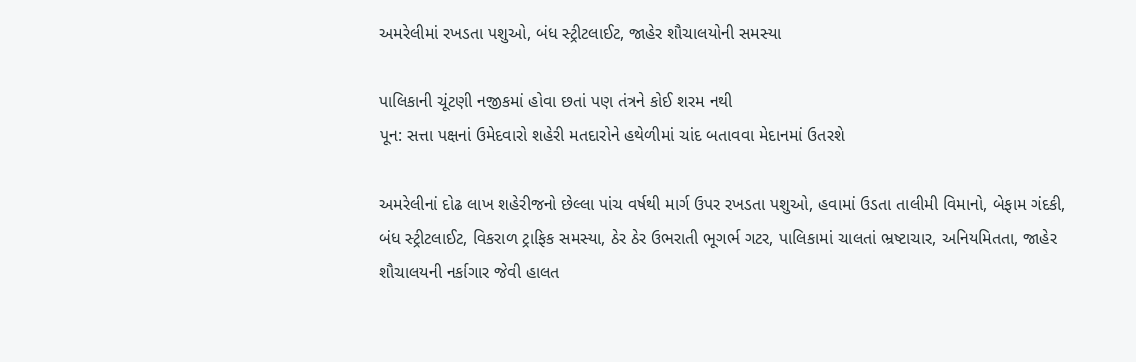અમરેલીમાં રખડતા પશુઓ, બંધ સ્ટ્રીટલાઈટ, જાહેર શૌચાલયોની સમસ્યા

પાલિકાની ચૂંટણી નજીકમાં હોવા છતાં પણ તંત્રને કોઈ શરમ નથી
પૂન: સત્તા પક્ષનાં ઉમેદવારો શહેરી મતદારોને હથેળીમાં ચાંદ બતાવવા મેદાનમાં ઉતરશે

અમરેલીનાં દોઢ લાખ શહેરીજનો છેલ્લા પાંચ વર્ષથી માર્ગ ઉપર રખડતા પશુઓ, હવામાં ઉડતા તાલીમી વિમાનો, બેફામ ગંદકી, બંધ સ્ટ્રીટલાઈટ, વિકરાળ ટ્રાફિક સમસ્યા, ઠેર ઠેર ઉભરાતી ભૂગર્ભ ગટર, પાલિકામાં ચાલતાં ભ્રષ્ટાચાર, અનિયમિતતા, જાહેર શૌચાલયની નર્કાગાર જેવી હાલત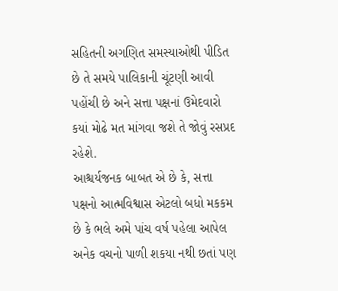સહિતની અગણિત સમસ્યાઓથી પીડિત છે તે સમયે પાલિકાની ચૂંટણી આવી પહોંચી છે અને સત્તા પક્ષનાં ઉમેદવારો કયાં મોઢે મત માંગવા જશે તે જોવું રસપ્રદ રહેશે.
આશ્ચર્યજનક બાબત એ છે કે, સત્તા પક્ષનો આત્મવિશ્વાસ એટલો બધો મકકમ છે કે ભલે અમે પાંચ વર્ષ પહેલા આપેલ અનેક વચનો પાળી શકયા નથી છતાં પણ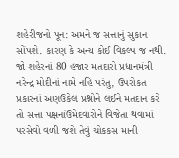શહેરીજનો પૂન: અમને જ સત્તાનું સુકાન સોંપશે. કારણ કે અન્ય કોઈ વિકલ્પ જ નથી.
જો શહેરનાં 80 હજાર મતદારો પ્રધાનમંત્રી નરેન્દ્ર મોદીનાં નામે નહિ પરંતુ, ઉપરોકત પ્રકારનાં અણઉકેલ પ્રશ્નોને લઈને મતદાન કરે તો સત્તા પક્ષનાંઉમેદવારોને વિજેતા થવામાં પરસેવો વળી જશે તેવું ચોકકસ માની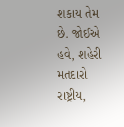શકાય તેમ છે. જોઈએ હવે, શહેરી મતદારો રાષ્ટ્રીય,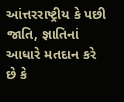આંત્તરરાષ્ટ્રીય કે પછી જાતિ, જ્ઞાતિનાં આધારે મતદાન કરે છે કે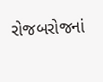રોજબરોજનાં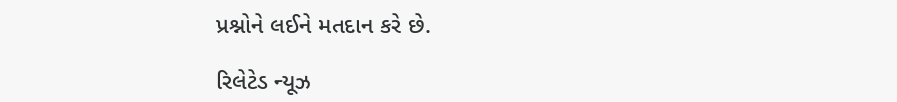પ્રશ્નોને લઈને મતદાન કરે છે.

રિલેટેડ ન્યૂઝ